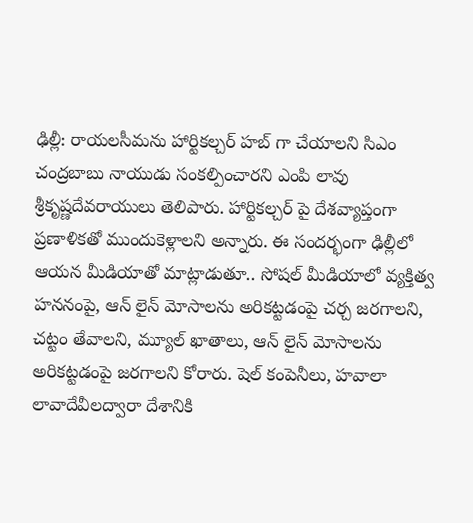ఢిల్లీ: రాయలసీమను హార్టికల్చర్ హబ్ గా చేయాలని సిఎం చంద్రబాబు నాయుడు సంకల్పించారని ఎంపి లావు శ్రీకృష్ణదేవరాయులు తెలిపారు. హార్టికల్చర్ పై దేశవ్యాప్తంగా ప్రణాళికతో ముందుకెళ్లాలని అన్నారు. ఈ సందర్భంగా ఢిల్లీలో ఆయన మీడియాతో మాట్లాడుతూ.. సోషల్ మీడియాలో వ్యక్తిత్వ హననంపై, ఆన్ లైన్ మోసాలను అరికట్టడంపై చర్చ జరగాలని, చట్టం తేవాలని, మ్యూల్ ఖాతాలు, ఆన్ లైన్ మోసాలను అరికట్టడంపై జరగాలని కోరారు. షెల్ కంపెనీలు, హవాలా లావాదేవీలద్వారా దేశానికి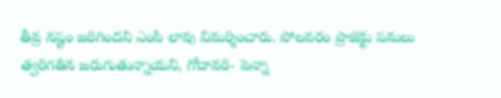తీవ్ర నష్టం జరిగిందని ఎంపి లావు విమర్శించారు. పోలవరం ప్రాజెక్టు పనులు త్వరిగతిన జరుగుతున్నాయని, గోదావరి- పెన్నా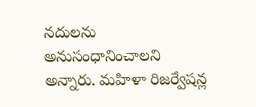నదులను అనుసంధానించాలని అన్నారు. మహిళా రిజర్వేషన్ల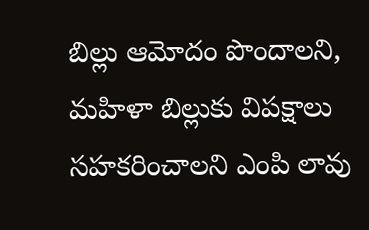బిల్లు ఆమోదం పొందాలని, మహిళా బిల్లుకు విపక్షాలు సహకరించాలని ఎంపి లావు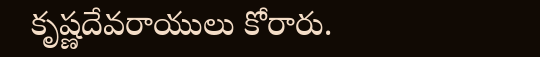కృష్ణదేవరాయులు కోరారు.